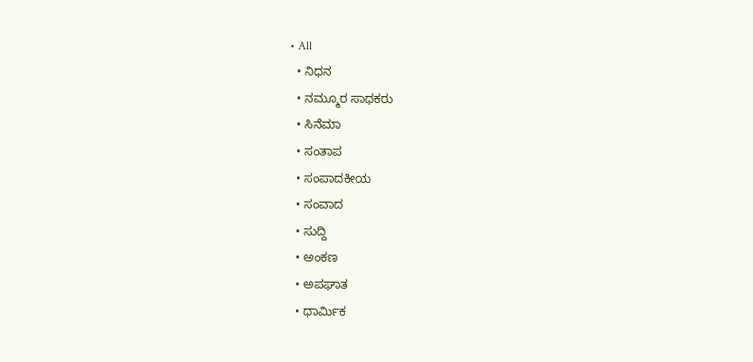• All
  • ನಿಧನ
  • ನಮ್ಮೂರ ಸಾಧಕರು
  • ಸಿನೆಮಾ
  • ಸಂತಾಪ
  • ಸಂಪಾದಕೀಯ
  • ಸಂವಾದ
  • ಸುದ್ದಿ
  • ಅಂಕಣ
  • ಅಪಘಾತ
  • ಧಾರ್ಮಿಕ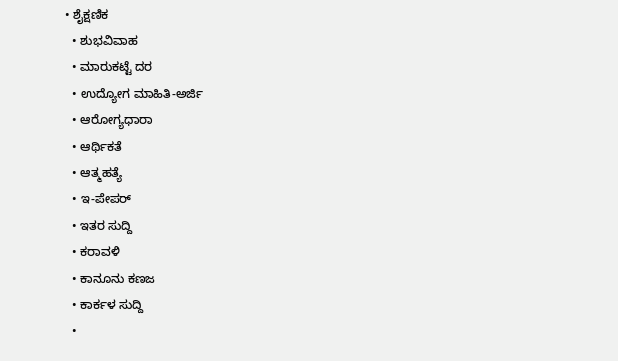• ಶೈಕ್ಷಣಿಕ
  • ಶುಭವಿವಾಹ
  • ಮಾರುಕಟ್ಟೆ ದರ
  • ಉದ್ಯೋಗ ಮಾಹಿತಿ-ಅರ್ಜಿ
  • ಆರೋಗ್ಯಧಾರಾ
  • ಆರ್ಥಿಕತೆ
  • ಆತ್ಮಹತ್ಯೆ
  • ಇ-ಪೇಪರ್
  • ಇತರ ಸುದ್ದಿ
  • ಕರಾವಳಿ
  • ಕಾನೂನು ಕಣಜ
  • ಕಾರ್ಕಳ ಸುದ್ದಿ
  •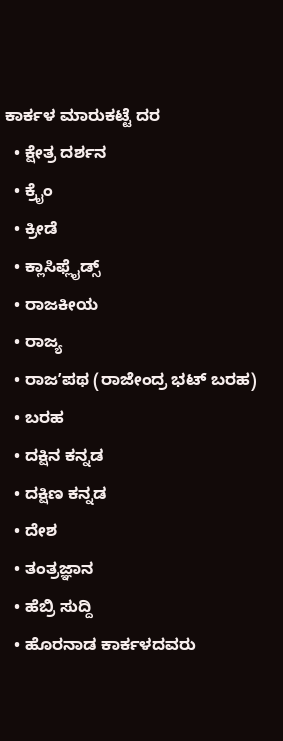ಕಾರ್ಕಳ ಮಾರುಕಟ್ಟೆ ದರ
  • ಕ್ಷೇತ್ರ ದರ್ಶನ
  • ಕ್ರೈಂ
  • ಕ್ರೀಡೆ
  • ಕ್ಲಾಸಿಫ್ಲೈಡ್ಸ್
  • ರಾಜಕೀಯ
  • ರಾಜ್ಯ
  • ರಾಜʼಪಥ (ರಾಜೇಂದ್ರ ಭಟ್‌ ಬರಹ)
  • ಬರಹ
  • ದಕ್ಷಿನ ಕನ್ನಡ
  • ದಕ್ಷಿಣ ಕನ್ನಡ
  • ದೇಶ
  • ತಂತ್ರಜ್ಞಾನ
  • ಹೆಬ್ರಿ ಸುದ್ದಿ
  • ಹೊರನಾಡ ಕಾರ್ಕಳದವರು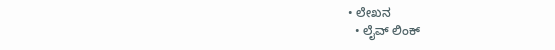• ಲೇಖನ
  • ಲೈವ್ ಲಿಂಕ್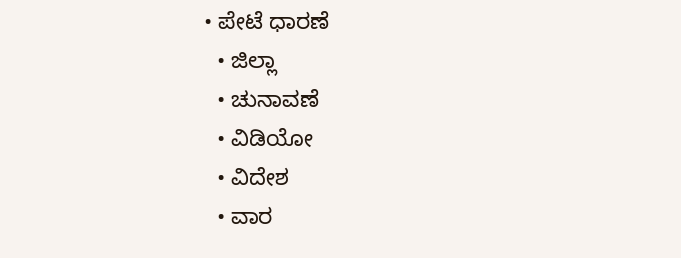• ಪೇಟೆ ಧಾರಣೆ
  • ಜಿಲ್ಲಾ
  • ಚುನಾವಣೆ
  • ವಿಡಿಯೋ
  • ವಿದೇಶ
  • ವಾರ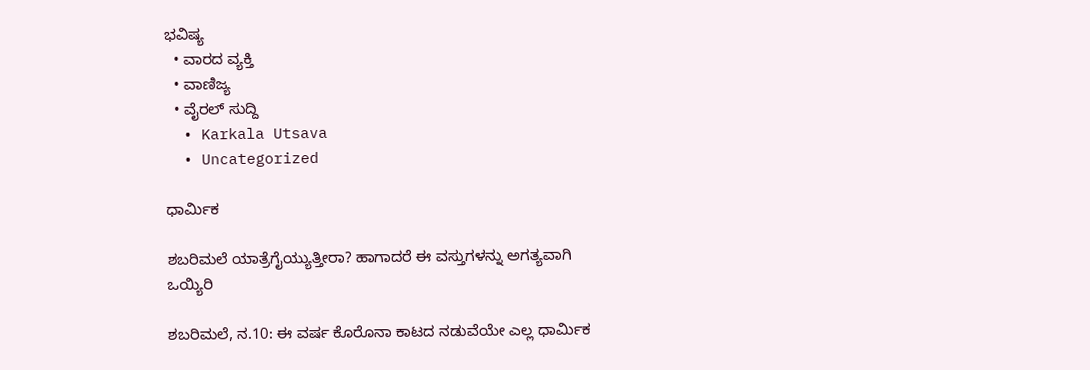ಭವಿಷ್ಯ
  • ವಾರದ ವ್ಯಕ್ತಿ
  • ವಾಣಿಜ್ಯ
  • ವೈರಲ್ ಸುದ್ದಿ
  • Karkala Utsava
  • Uncategorized

ಧಾರ್ಮಿಕ

ಶಬರಿಮಲೆ ಯಾತ್ರೆಗೈಯ್ಯುತ್ತೀರಾ? ಹಾಗಾದರೆ ಈ ವಸ್ತುಗಳನ್ನು ಅಗತ್ಯವಾಗಿ ಒಯ್ಯಿರಿ

ಶಬರಿಮಲೆ, ನ.10: ಈ ವರ್ಷ ಕೊರೊನಾ ಕಾಟದ ನಡುವೆಯೇ ಎಲ್ಲ ಧಾರ್ಮಿಕ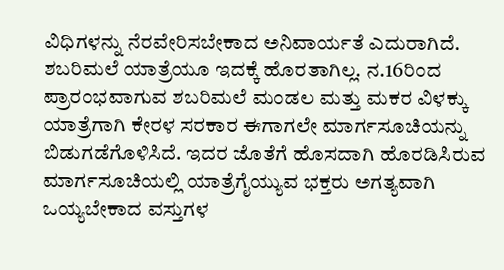ವಿಧಿಗಳನ್ನು ನೆರವೇರಿಸಬೇಕಾದ ಅನಿವಾರ್ಯತೆ ಎದುರಾಗಿದೆ. ಶಬರಿಮಲೆ ಯಾತ್ರೆಯೂ ಇದಕ್ಕೆ ಹೊರತಾಗಿಲ್ಲ. ನ.16ರಿಂದ ಪ್ರಾರಂಭವಾಗುವ ಶಬರಿಮಲೆ ಮಂಡಲ ಮತ್ತು ಮಕರ ವಿಳಕ್ಕು ಯಾತ್ರೆಗಾಗಿ ಕೇರಳ ಸರಕಾರ ಈಗಾಗಲೇ ಮಾರ್ಗಸೂಚಿಯನ್ನು ಬಿಡುಗಡೆಗೊಳಿಸಿದೆ. ಇದರ ಜೊತೆಗೆ ಹೊಸದಾಗಿ ಹೊರಡಿಸಿರುವ ಮಾರ್ಗಸೂಚಿಯಲ್ಲಿ ಯಾತ್ರೆಗೈಯ್ಯುವ ಭಕ್ತರು ಅಗತ್ಯವಾಗಿ ಒಯ್ಯಬೇಕಾದ ವಸ್ತುಗಳ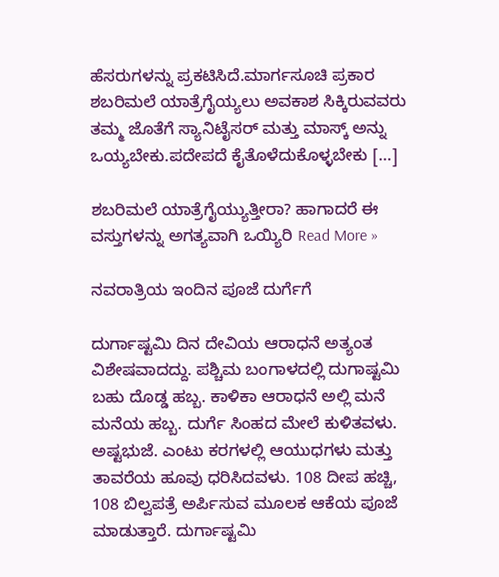ಹೆಸರುಗಳನ್ನು ಪ್ರಕಟಿಸಿದೆ.ಮಾರ್ಗಸೂಚಿ ಪ್ರಕಾರ ಶಬರಿಮಲೆ ಯಾತ್ರೆಗೈಯ್ಯಲು ಅವಕಾಶ ಸಿಕ್ಕಿರುವವರು ತಮ್ಮ ಜೊತೆಗೆ ಸ್ಯಾನಿಟೈಸರ್‌ ಮತ್ತು ಮಾಸ್ಕ್‌ ಅನ್ನು ಒಯ್ಯಬೇಕು.ಪದೇಪದೆ ಕೈತೊಳೆದುಕೊಳ್ಳಬೇಕು […]

ಶಬರಿಮಲೆ ಯಾತ್ರೆಗೈಯ್ಯುತ್ತೀರಾ? ಹಾಗಾದರೆ ಈ ವಸ್ತುಗಳನ್ನು ಅಗತ್ಯವಾಗಿ ಒಯ್ಯಿರಿ Read More »

ನವರಾತ್ರಿಯ ಇಂದಿನ ಪೂಜೆ ದುರ್ಗೆಗೆ

ದುರ್ಗಾಷ್ಟಮಿ ದಿನ ದೇವಿಯ ಆರಾಧನೆ ಅತ್ಯಂತ ವಿಶೇಷವಾದದ್ದು. ಪಶ್ಚಿಮ ಬಂಗಾಳದಲ್ಲಿ ದುಗಾಷ್ಟಮಿ ಬಹು ದೊಡ್ಡ ಹಬ್ಬ. ಕಾಳಿಕಾ ಆರಾಧನೆ ಅಲ್ಲಿ ಮನೆ ಮನೆಯ ಹಬ್ಬ. ದುರ್ಗೆ ಸಿಂಹದ ಮೇಲೆ ಕುಳಿತವಳು. ಅಷ್ಟಭುಜೆ. ಎಂಟು ಕರಗಳಲ್ಲಿ ಆಯುಧಗಳು ಮತ್ತು ತಾವರೆಯ ಹೂವು ಧರಿಸಿದವಳು. 108 ದೀಪ ಹಚ್ಚಿ, 108 ಬಿಲ್ವಪತ್ರೆ ಅರ್ಪಿಸುವ ಮೂಲಕ ಆಕೆಯ ಪೂಜೆ ಮಾಡುತ್ತಾರೆ. ದುರ್ಗಾಷ್ಟಮಿ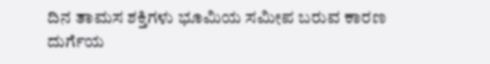ದಿನ ತಾಮಸ ಶಕ್ತಿಗಳು ಭೂಮಿಯ ಸಮೀಪ ಬರುವ ಕಾರಣ ದುರ್ಗೆಯ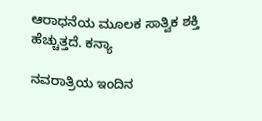ಆರಾಧನೆಯ ಮೂಲಕ ಸಾತ್ವಿಕ ಶಕ್ತಿ ಹೆಚ್ಚುತ್ತದೆ. ಕನ್ಯಾ

ನವರಾತ್ರಿಯ ಇಂದಿನ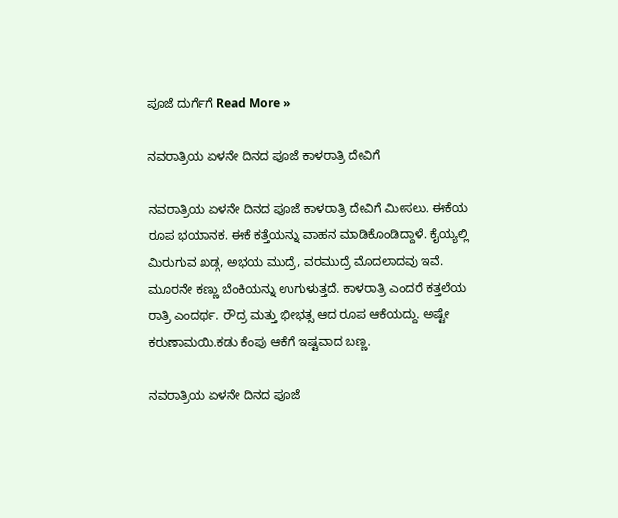ಪೂಜೆ ದುರ್ಗೆಗೆ Read More »

ನವರಾತ್ರಿಯ ಏಳನೇ ದಿನದ ಪೂಜೆ ಕಾಳರಾತ್ರಿ ದೇವಿಗೆ

ನವರಾತ್ರಿಯ ಏಳನೇ ದಿನದ ಪೂಜೆ ಕಾಳರಾತ್ರಿ ದೇವಿಗೆ ಮೀಸಲು. ಈಕೆಯ ರೂಪ ಭಯಾನಕ. ಈಕೆ ಕತ್ತೆಯನ್ನು ವಾಹನ ಮಾಡಿಕೊಂಡಿದ್ದಾಳೆ. ಕೈಯ್ಯಲ್ಲಿ ಮಿರುಗುವ ಖಡ್ಗ, ಅಭಯ ಮುದ್ರೆ, ವರಮುದ್ರೆ ಮೊದಲಾದವು ಇವೆ. ಮೂರನೇ ಕಣ್ಣು ಬೆಂಕಿಯನ್ನು ಉಗುಳುತ್ತದೆ. ಕಾಳರಾತ್ರಿ ಎಂದರೆ ಕತ್ತಲೆಯ ರಾತ್ರಿ ಎಂದರ್ಥ. ರೌದ್ರ ಮತ್ತು ಭೀಭತ್ಸ ಆದ ರೂಪ ಆಕೆಯದ್ದು. ಅಷ್ಟೇ ಕರುಣಾಮಯಿ.ಕಡು ಕೆಂಪು ಆಕೆಗೆ ಇಷ್ಟವಾದ ಬಣ್ಣ.

ನವರಾತ್ರಿಯ ಏಳನೇ ದಿನದ ಪೂಜೆ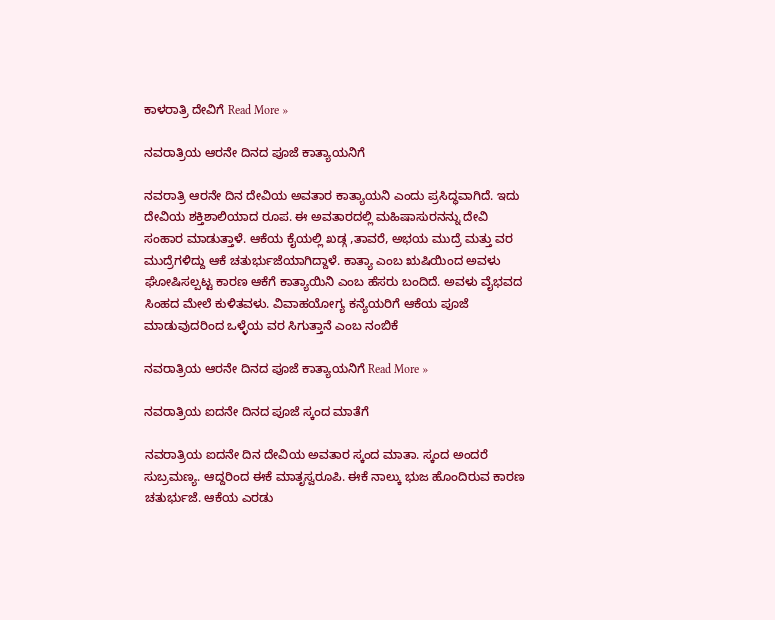ಕಾಳರಾತ್ರಿ ದೇವಿಗೆ Read More »

ನವರಾತ್ರಿಯ ಆರನೇ ದಿನದ ಪೂಜೆ ಕಾತ್ಯಾಯನಿಗೆ

ನವರಾತ್ರಿ ಆರನೇ ದಿನ ದೇವಿಯ ಅವತಾರ ಕಾತ್ಯಾಯನಿ ಎಂದು ಪ್ರಸಿದ್ಧವಾಗಿದೆ. ಇದು ದೇವಿಯ ಶಕ್ತಿಶಾಲಿಯಾದ ರೂಪ. ಈ ಅವತಾರದಲ್ಲಿ ಮಹಿಷಾಸುರನನ್ನು ದೇವಿ ಸಂಹಾರ ಮಾಡುತ್ತಾಳೆ. ಆಕೆಯ ಕೈಯಲ್ಲಿ ಖಡ್ಗ ,ತಾವರೆ, ಅಭಯ ಮುದ್ರೆ ಮತ್ತು ವರ ಮುದ್ರೆಗಳಿದ್ದು ಆಕೆ ಚತುರ್ಭುಜೆಯಾಗಿದ್ದಾಳೆ. ಕಾತ್ಯಾ ಎಂಬ ಋಷಿಯಿಂದ ಅವಳು ಘೋಷಿಸಲ್ಪಟ್ಟ ಕಾರಣ ಆಕೆಗೆ ಕಾತ್ಯಾಯಿನಿ ಎಂಬ ಹೆಸರು ಬಂದಿದೆ. ಅವಳು ವೈಭವದ ಸಿಂಹದ ಮೇಲೆ ಕುಳಿತವಳು. ವಿವಾಹಯೋಗ್ಯ ಕನ್ಯೆಯರಿಗೆ ಆಕೆಯ ಪೂಜೆ ಮಾಡುವುದರಿಂದ ಒಳ್ಳೆಯ ವರ ಸಿಗುತ್ತಾನೆ ಎಂಬ ನಂಬಿಕೆ

ನವರಾತ್ರಿಯ ಆರನೇ ದಿನದ ಪೂಜೆ ಕಾತ್ಯಾಯನಿಗೆ Read More »

ನವರಾತ್ರಿಯ ಐದನೇ ದಿನದ ಪೂಜೆ ಸ್ಕಂದ ಮಾತೆಗೆ

ನವರಾತ್ರಿಯ ಐದನೇ ದಿನ ದೇವಿಯ ಅವತಾರ ಸ್ಕಂದ ಮಾತಾ. ಸ್ಕಂದ ಅಂದರೆ ಸುಬ್ರಮಣ್ಯ. ಆದ್ದರಿಂದ ಈಕೆ ಮಾತೃಸ್ವರೂಪಿ. ಈಕೆ ನಾಲ್ಕು ಭುಜ ಹೊಂದಿರುವ ಕಾರಣ ಚತುರ್ಭುಜೆ. ಆಕೆಯ ಎರಡು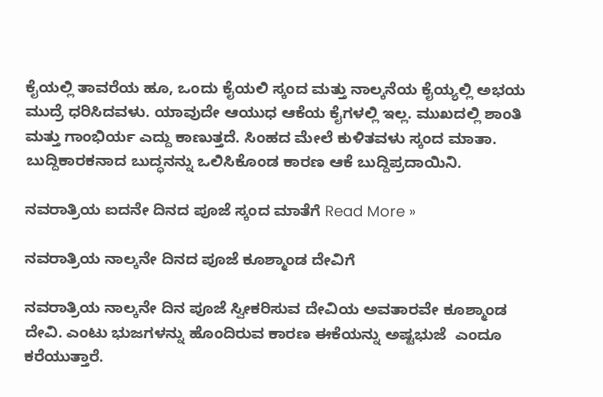ಕೈಯಲ್ಲಿ ತಾವರೆಯ ಹೂ, ಒಂದು ಕೈಯಲಿ ಸ್ಕಂದ ಮತ್ತು ನಾಲ್ಕನೆಯ ಕೈಯ್ಯಲ್ಲಿ ಅಭಯ ಮುದ್ರೆ ಧರಿಸಿದವಳು. ಯಾವುದೇ ಆಯುಧ ಆಕೆಯ ಕೈಗಳಲ್ಲಿ ಇಲ್ಲ. ಮುಖದಲ್ಲಿ ಶಾಂತಿ ಮತ್ತು ಗಾಂಭಿರ್ಯ ಎದ್ದು ಕಾಣುತ್ತದೆ. ಸಿಂಹದ ಮೇಲೆ ಕುಳಿತವಳು ಸ್ಕಂದ ಮಾತಾ. ಬುದ್ದಿಕಾರಕನಾದ ಬುದ್ಧನನ್ನು ಒಲಿಸಿಕೊಂಡ ಕಾರಣ ಆಕೆ ಬುದ್ದಿಪ್ರದಾಯಿನಿ.

ನವರಾತ್ರಿಯ ಐದನೇ ದಿನದ ಪೂಜೆ ಸ್ಕಂದ ಮಾತೆಗೆ Read More »

ನವರಾತ್ರಿಯ ನಾಲ್ಕನೇ ದಿನದ ಪೂಜೆ ಕೂಶ್ಮಾಂಡ ದೇವಿಗೆ

ನವರಾತ್ರಿಯ ನಾಲ್ಕನೇ ದಿನ ಪೂಜೆ ಸ್ವೀಕರಿಸುವ ದೇವಿಯ ಅವತಾರವೇ ಕೂಶ್ಮಾಂಡ ದೇವಿ. ಎಂಟು ಭುಜಗಳನ್ನು ಹೊಂದಿರುವ ಕಾರಣ ಈಕೆಯನ್ನು ಅಷ್ಟಭುಜೆ  ಎಂದೂ ಕರೆಯುತ್ತಾರೆ.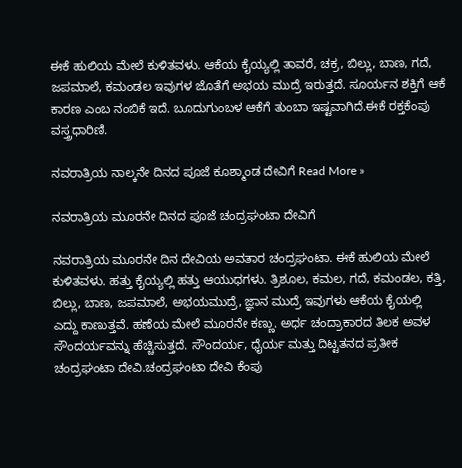ಈಕೆ ಹುಲಿಯ ಮೇಲೆ ಕುಳಿತವಳು. ಆಕೆಯ ಕೈಯ್ಯಲ್ಲಿ ತಾವರೆ, ಚಕ್ರ, ಬಿಲ್ಲು, ಬಾಣ, ಗದೆ, ಜಪಮಾಲೆ, ಕಮಂಡಲ ಇವುಗಳ ಜೊತೆಗೆ ಅಭಯ ಮುದ್ರೆ ಇರುತ್ತದೆ. ಸೂರ್ಯನ ಶಕ್ತಿಗೆ ಆಕೆ ಕಾರಣ ಎಂಬ ನಂಬಿಕೆ ಇದೆ. ಬೂದುಗುಂಬಳ ಆಕೆಗೆ ತುಂಬಾ ಇಷ್ಟವಾಗಿದೆ.ಈಕೆ ರಕ್ತಕೆಂಪು ವಸ್ತ್ರಧಾರಿಣಿ.

ನವರಾತ್ರಿಯ ನಾಲ್ಕನೇ ದಿನದ ಪೂಜೆ ಕೂಶ್ಮಾಂಡ ದೇವಿಗೆ Read More »

ನವರಾತ್ರಿಯ ಮೂರನೇ ದಿನದ ಪೂಜೆ ಚಂದ್ರಘಂಟಾ ದೇವಿಗೆ

ನವರಾತ್ರಿಯ ಮೂರನೇ ದಿನ ದೇವಿಯ ಅವತಾರ ಚಂದ್ರಘಂಟಾ. ಈಕೆ ಹುಲಿಯ ಮೇಲೆ ಕುಳಿತವಳು. ಹತ್ತು ಕೈಯ್ಯಲ್ಲಿ ಹತ್ತು ಆಯುಧಗಳು. ತ್ರಿಶೂಲ, ಕಮಲ, ಗದೆ, ಕಮಂಡಲ, ಕತ್ತಿ, ಬಿಲ್ಲು, ಬಾಣ, ಜಪಮಾಲೆ, ಅಭಯಮುದ್ರೆ, ಜ್ಞಾನ ಮುದ್ರೆ ಇವುಗಳು ಆಕೆಯ ಕೈಯಲ್ಲಿ ಎದ್ದು ಕಾಣುತ್ತವೆ. ಹಣೆಯ ಮೇಲೆ ಮೂರನೇ ಕಣ್ಣು. ಅರ್ಧ ಚಂದ್ರಾಕಾರದ ತಿಲಕ ಅವಳ ಸೌಂದರ್ಯವನ್ನು ಹೆಚ್ಚಿಸುತ್ತದೆ. ಸೌಂದರ್ಯ, ಧೈರ್ಯ ಮತ್ತು ದಿಟ್ಟತನದ ಪ್ರತೀಕ ಚಂದ್ರಘಂಟಾ ದೇವಿ.ಚಂದ್ರಘಂಟಾ ದೇವಿ ಕೆಂಪು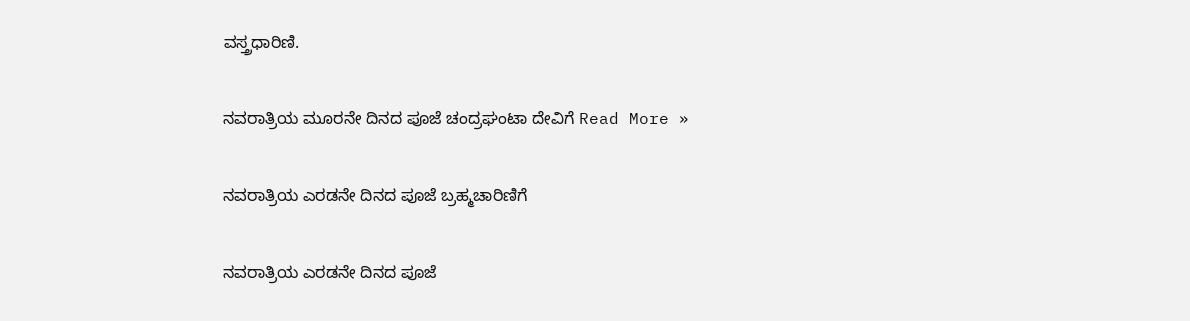ವಸ್ತ್ರಧಾರಿಣಿ.

ನವರಾತ್ರಿಯ ಮೂರನೇ ದಿನದ ಪೂಜೆ ಚಂದ್ರಘಂಟಾ ದೇವಿಗೆ Read More »

ನವರಾತ್ರಿಯ ಎರಡನೇ ದಿನದ ಪೂಜೆ ಬ್ರಹ್ಮಚಾರಿಣಿಗೆ

ನವರಾತ್ರಿಯ ಎರಡನೇ ದಿನದ ಪೂಜೆ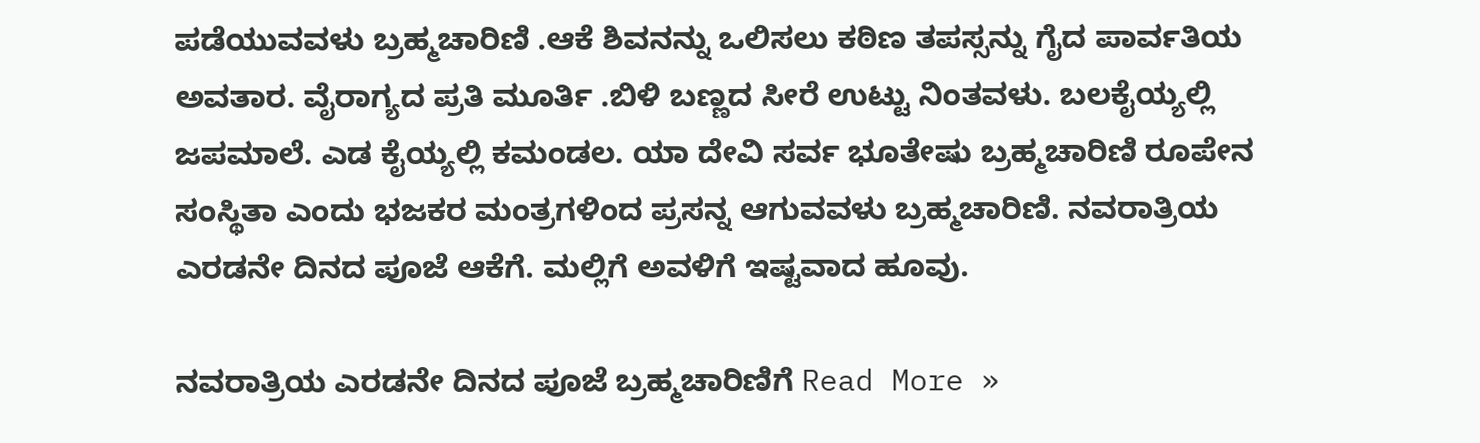ಪಡೆಯುವವಳು ಬ್ರಹ್ಮಚಾರಿಣಿ .ಆಕೆ ಶಿವನನ್ನು ಒಲಿಸಲು ಕಠಿಣ ತಪಸ್ಸನ್ನು ಗೈದ ಪಾರ್ವತಿಯ ಅವತಾರ. ವೈರಾಗ್ಯದ ಪ್ರತಿ ಮೂರ್ತಿ .ಬಿಳಿ ಬಣ್ಣದ ಸೀರೆ ಉಟ್ಟು ನಿಂತವಳು. ಬಲಕೈಯ್ಯಲ್ಲಿ ಜಪಮಾಲೆ. ಎಡ ಕೈಯ್ಯಲ್ಲಿ ಕಮಂಡಲ. ಯಾ ದೇವಿ ಸರ್ವ ಭೂತೇಷು ಬ್ರಹ್ಮಚಾರಿಣಿ ರೂಪೇನ ಸಂಸ್ಥಿತಾ ಎಂದು ಭಜಕರ ಮಂತ್ರಗಳಿಂದ ಪ್ರಸನ್ನ ಆಗುವವಳು ಬ್ರಹ್ಮಚಾರಿಣಿ. ನವರಾತ್ರಿಯ ಎರಡನೇ ದಿನದ ಪೂಜೆ ಆಕೆಗೆ. ಮಲ್ಲಿಗೆ ಅವಳಿಗೆ ಇಷ್ಟವಾದ ಹೂವು.

ನವರಾತ್ರಿಯ ಎರಡನೇ ದಿನದ ಪೂಜೆ ಬ್ರಹ್ಮಚಾರಿಣಿಗೆ Read More »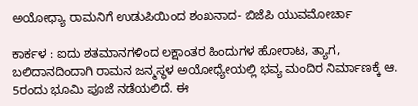ಅಯೋಧ್ಯಾ ರಾಮನಿಗೆ ಉಡುಪಿಯಿಂದ ಶಂಖನಾದ- ಬಿಜೆಪಿ ಯುವಮೋರ್ಚಾ

ಕಾರ್ಕಳ : ಐದು ಶತಮಾನಗಳಿಂದ ಲಕ್ಷಾಂತರ ಹಿಂದುಗಳ ಹೋರಾಟ, ತ್ಯಾಗ, ಬಲಿದಾನದಿಂದಾಗಿ ರಾಮನ ಜನ್ಮಸ್ಥಳ ಅಯೋಧ್ಯೇಯಲ್ಲಿ ಭವ್ಯ ಮಂದಿರ ನಿರ್ಮಾಣಕ್ಕೆ ಆ. 5ರಂದು ಭೂಮಿ ಪೂಜೆ ನಡೆಯಲಿದೆ. ಈ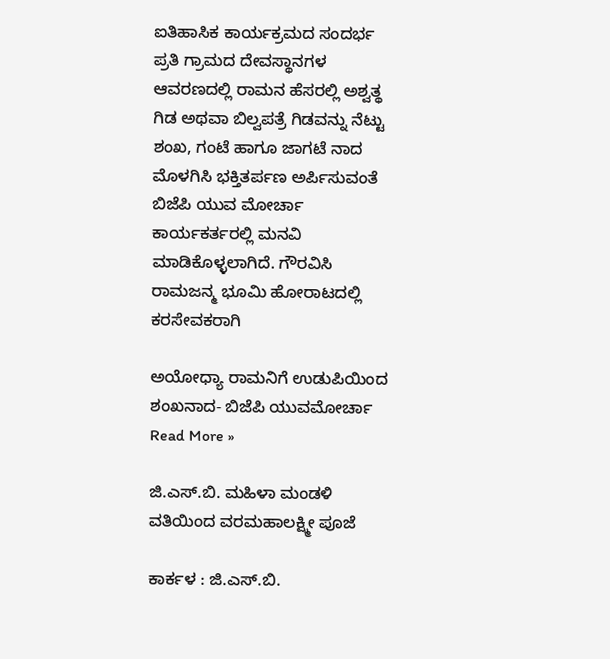ಐತಿಹಾಸಿಕ ಕಾರ್ಯಕ್ರಮದ ಸಂದರ್ಭ ಪ್ರತಿ ಗ್ರಾಮದ ದೇವಸ್ಥಾನಗಳ ಆವರಣದಲ್ಲಿ ರಾಮನ ಹೆಸರಲ್ಲಿ ಅಶ್ವತ್ಥ ಗಿಡ ಅಥವಾ ಬಿಲ್ವಪತ್ರೆ ಗಿಡವನ್ನು ನೆಟ್ಟು ಶಂಖ, ಗಂಟೆ ಹಾಗೂ ಜಾಗಟೆ ನಾದ ಮೊಳಗಿಸಿ ಭಕ್ತಿತರ್ಪಣ ಅರ್ಪಿಸುವಂತೆ ಬಿಜೆಪಿ ಯುವ ಮೋರ್ಚಾ ಕಾರ್ಯಕರ್ತರಲ್ಲಿ ಮನವಿ ಮಾಡಿಕೊಳ್ಳಲಾಗಿದೆ. ಗೌರವಿಸಿ ರಾಮಜನ್ಮ ಭೂಮಿ ಹೋರಾಟದಲ್ಲಿ ಕರಸೇವಕರಾಗಿ

ಅಯೋಧ್ಯಾ ರಾಮನಿಗೆ ಉಡುಪಿಯಿಂದ ಶಂಖನಾದ- ಬಿಜೆಪಿ ಯುವಮೋರ್ಚಾ Read More »

ಜಿ.ಎಸ್.ಬಿ. ಮಹಿಳಾ ಮಂಡಳಿ ವತಿಯಿಂದ ವರಮಹಾಲಕ್ಷ್ಮೀ ಪೂಜೆ

ಕಾರ್ಕಳ : ಜಿ.ಎಸ್.ಬಿ.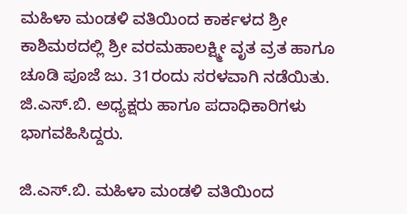ಮಹಿಳಾ ಮಂಡಳಿ ವತಿಯಿಂದ ಕಾರ್ಕಳದ ಶ್ರೀ ಕಾಶಿಮಠದಲ್ಲಿ ಶ್ರೀ ವರಮಹಾಲಕ್ಷ್ಮೀ ವೃತ ವ್ರತ ಹಾಗೂ ಚೂಡಿ ಪೂಜೆ ಜು. 31ರಂದು ಸರಳವಾಗಿ ನಡೆಯಿತು. ಜಿ.ಎಸ್‌.ಬಿ. ಅಧ್ಯಕ್ಷರು ಹಾಗೂ ಪದಾಧಿಕಾರಿಗಳು ಭಾಗವಹಿಸಿದ್ದರು.

ಜಿ.ಎಸ್.ಬಿ. ಮಹಿಳಾ ಮಂಡಳಿ ವತಿಯಿಂದ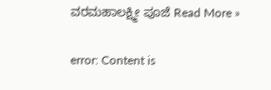ವರಮಹಾಲಕ್ಷ್ಮೀ ಪೂಜೆ Read More »

error: Content is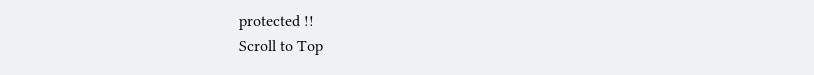protected !!
Scroll to Top